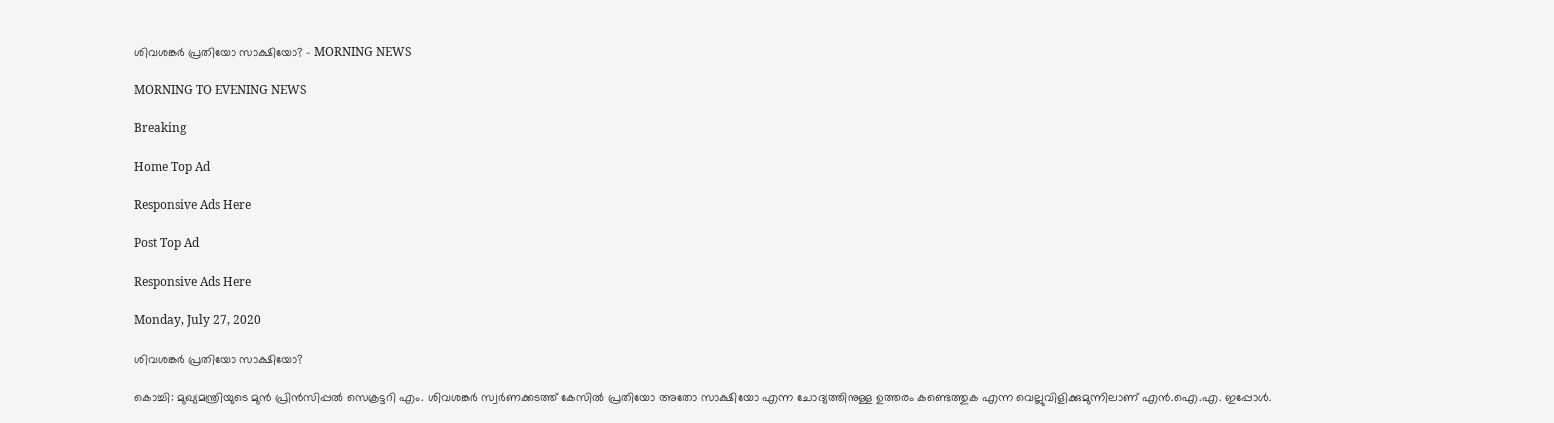ശിവശങ്കർ പ്രതിയോ സാക്ഷിയോ? - MORNING NEWS

MORNING TO EVENING NEWS

Breaking

Home Top Ad

Responsive Ads Here

Post Top Ad

Responsive Ads Here

Monday, July 27, 2020

ശിവശങ്കർ പ്രതിയോ സാക്ഷിയോ?

കൊച്ചി: മുഖ്യമന്ത്രിയുടെ മുൻ പ്രിൻസിപ്പൽ സെക്രട്ടറി എം. ശിവശങ്കർ സ്വർണക്കടത്ത് കേസിൽ പ്രതിയോ അതോ സാക്ഷിയോ എന്ന ചോദ്യത്തിനുള്ള ഉത്തരം കണ്ടെത്തുക എന്ന വെല്ലുവിളിക്കുമുന്നിലാണ് എൻ.ഐ.എ. ഇപ്പോൾ.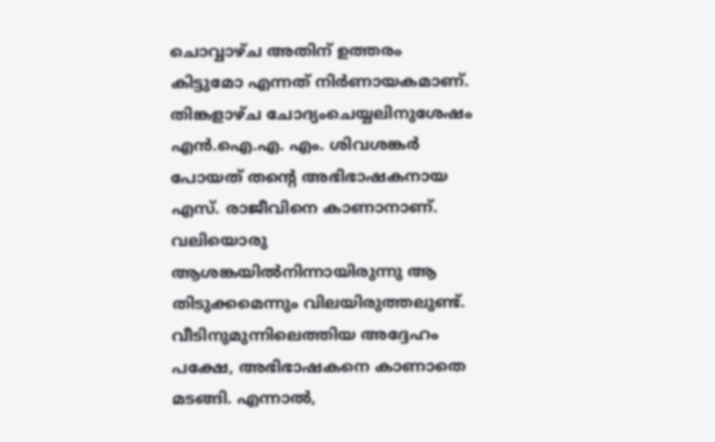ചൊവ്വാഴ്ച അതിന് ഉത്തരം കിട്ടുമോ എന്നത് നിർണായകമാണ്. തിങ്കളാഴ്ച ചോദ്യംചെയ്യലിനുശേഷം എൻ.ഐ.എ. എം. ശിവശങ്കർ പോയത് തന്റെ അഭിഭാഷകനായ എസ്. രാജീവിനെ കാണാനാണ്. വലിയൊരു ആശങ്കയിൽനിന്നായിരുന്നു ആ തിടുക്കമെന്നും വിലയിരുത്തലുണ്ട്. വീടിനുമുന്നിലെത്തിയ അദ്ദേഹം പക്ഷേ, അഭിഭാഷകനെ കാണാതെ മടങ്ങി. എന്നാൽ,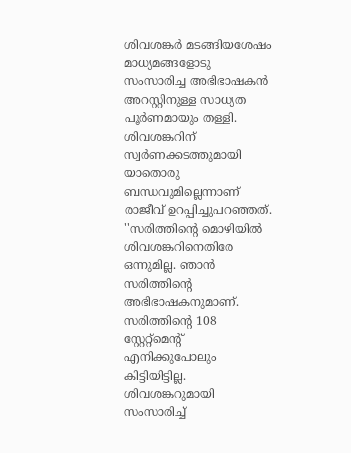ശിവശങ്കർ മടങ്ങിയശേഷം മാധ്യമങ്ങളോടു സംസാരിച്ച അഭിഭാഷകൻ അറസ്റ്റിനുള്ള സാധ്യത പൂർണമായും തള്ളി. ശിവശങ്കറിന് സ്വർണക്കടത്തുമായി യാതൊരു ബന്ധവുമില്ലെന്നാണ് രാജീവ് ഉറപ്പിച്ചുപറഞ്ഞത്. ''സരിത്തിന്റെ മൊഴിയിൽ ശിവശങ്കറിനെതിരേ ഒന്നുമില്ല. ഞാൻ സരിത്തിന്റെ അഭിഭാഷകനുമാണ്. സരിത്തിന്റെ 108 സ്റ്റേറ്റ്മെന്റ് എനിക്കുപോലും കിട്ടിയിട്ടില്ല. ശിവശങ്കറുമായി സംസാരിച്ച്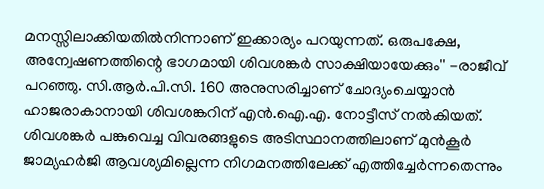മനസ്സിലാക്കിയതിൽനിന്നാണ് ഇക്കാര്യം പറയുന്നത്. ഒരുപക്ഷേ, അന്വേഷണത്തിന്റെ ഭാഗമായി ശിവശങ്കർ സാക്ഷിയായേക്കും'' -രാജീവ് പറഞ്ഞു. സി.ആർ.പി.സി. 160 അനുസരിച്ചാണ് ചോദ്യംചെയ്യാൻ ഹാജരാകാനായി ശിവശങ്കറിന് എൻ.ഐ.എ. നോട്ടീസ് നൽകിയത്. ശിവശങ്കർ പങ്കുവെച്ച വിവരങ്ങളുടെ അടിസ്ഥാനത്തിലാണ് മുൻകൂർ ജാമ്യഹർജി ആവശ്യമില്ലെന്ന നിഗമനത്തിലേക്ക് എത്തിച്ചേർന്നതെന്നും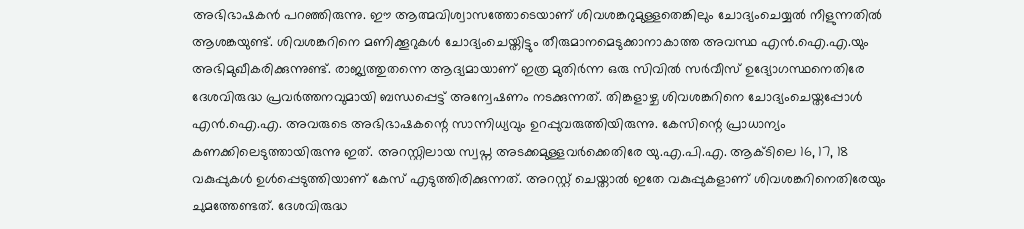അഭിഭാഷകൻ പറഞ്ഞിരുന്നു. ഈ ആത്മവിശ്വാസത്തോടെയാണ് ശിവശങ്കറുമുള്ളതെങ്കിലും ചോദ്യംചെയ്യൽ നീളുന്നതിൽ ആശങ്കയുണ്ട്. ശിവശങ്കറിനെ മണിക്കൂറുകൾ ചോദ്യംചെയ്തിട്ടും തീരുമാനമെടുക്കാനാകാത്ത അവസ്ഥ എൻ.ഐ.എ.യും അഭിമുഖീകരിക്കുന്നുണ്ട്. രാജ്യത്തുതന്നെ ആദ്യമായാണ് ഇത്ര മുതിർന്ന ഒരു സിവിൽ സർവീസ് ഉദ്യോഗസ്ഥനെതിരേ ദേശവിരുദ്ധ പ്രവർത്തനവുമായി ബന്ധപ്പെട്ട് അന്വേഷണം നടക്കുന്നത്. തിങ്കളാഴ്ച ശിവശങ്കറിനെ ചോദ്യംചെയ്തപ്പോൾ എൻ.ഐ.എ. അവരുടെ അഭിഭാഷകന്റെ സാന്നിധ്യവും ഉറപ്പുവരുത്തിയിരുന്നു. കേസിന്റെ പ്രാധാന്യം കണക്കിലെടുത്തായിരുന്നു ഇത്. അറസ്റ്റിലായ സ്വപ്ന അടക്കമുള്ളവർക്കെതിരേ യു.എ.പി.എ. ആക്ടിലെ 16, 17, 18 വകുപ്പുകൾ ഉൾപ്പെടുത്തിയാണ് കേസ് എടുത്തിരിക്കുന്നത്. അറസ്റ്റ് ചെയ്താൽ ഇതേ വകുപ്പുകളാണ് ശിവശങ്കറിനെതിരേയും ചുമത്തേണ്ടത്. ദേശവിരുദ്ധ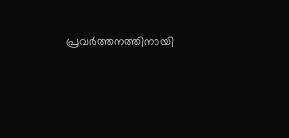പ്രവർത്തനത്തിനായി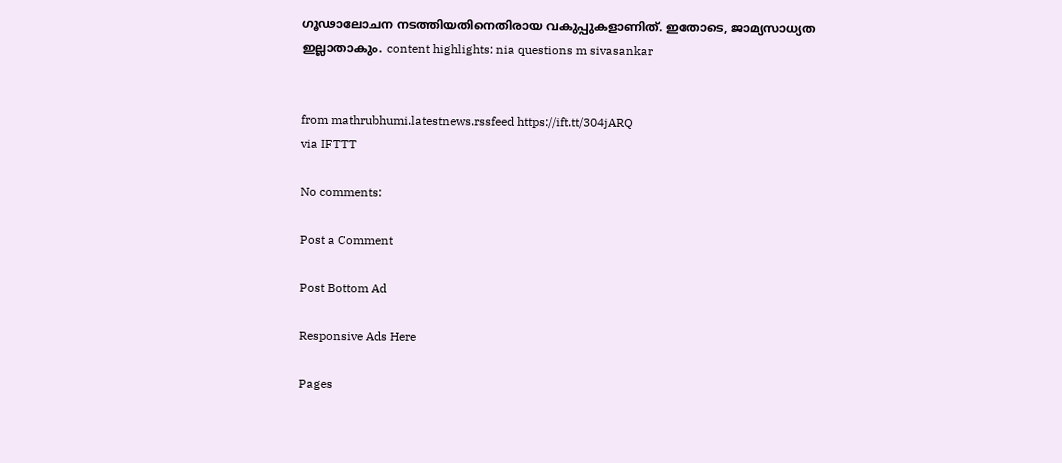ഗൂഢാലോചന നടത്തിയതിനെതിരായ വകുപ്പുകളാണിത്. ഇതോടെ, ജാമ്യസാധ്യത ഇല്ലാതാകും. content highlights: nia questions m sivasankar


from mathrubhumi.latestnews.rssfeed https://ift.tt/304jARQ
via IFTTT

No comments:

Post a Comment

Post Bottom Ad

Responsive Ads Here

Pages